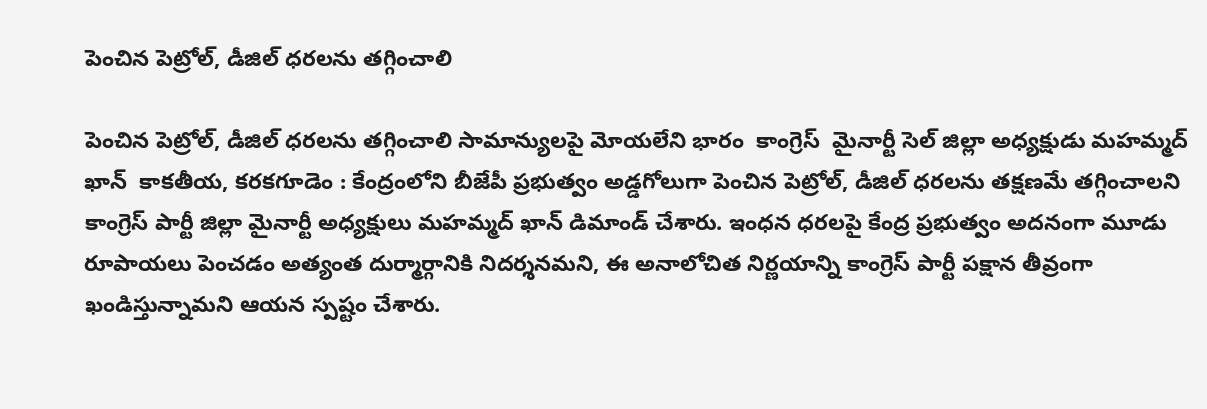పెంచిన పెట్రోల్, డీజిల్ ధరలను తగ్గించాలి

పెంచిన పెట్రోల్, డీజిల్ ధరలను తగ్గించాలి సామాన్యులపై మోయలేని భారం  కాంగ్రెస్  మైనార్టీ సెల్ జిల్లా అధ్యక్షుడు మహమ్మద్ ఖాన్  కాకతీయ, క‌ర‌క‌గూడెం : కేంద్రంలోని బీజేపీ ప్రభుత్వం అడ్డగోలుగా పెంచిన పెట్రోల్, డీజిల్ ధరలను తక్షణమే తగ్గించాలని కాంగ్రెస్ పార్టీ జిల్లా మైనార్టీ అధ్యక్షులు మహమ్మద్ ఖాన్ డిమాండ్ చేశారు. ఇంధన ధరలపై కేంద్ర ప్రభుత్వం అదనంగా మూడు రూపాయలు పెంచడం అత్యంత దుర్మార్గానికి నిదర్శనమని, ఈ అనాలోచిత నిర్ణయాన్ని కాంగ్రెస్ పార్టీ పక్షాన తీవ్రంగా ఖండిస్తున్నామని ఆయన స్పష్టం చేశారు.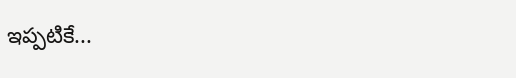ఇప్పటికే...